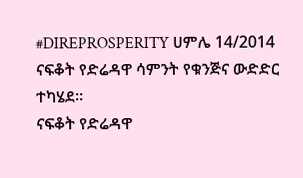#DIREPROSPERITY ሀምሌ 14/2014
ናፍቆት የድሬዳዋ ሳምንት የቁንጅና ውድድር ተካሄደ።
ናፍቆት የድሬዳዋ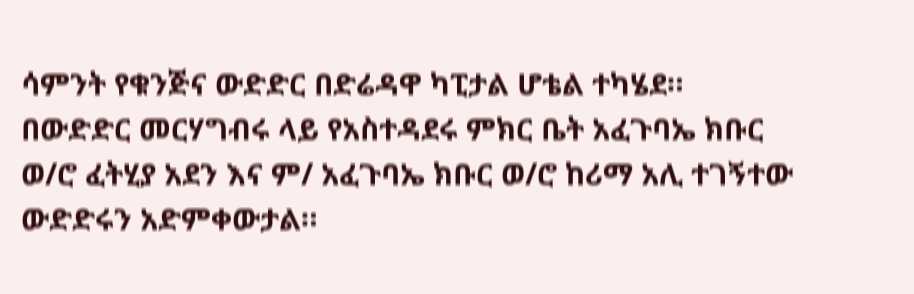ሳምንት የቁንጅና ውድድር በድሬዳዋ ካፒታል ሆቴል ተካሄደ።
በውድድር መርሃግብሩ ላይ የአስተዳደሩ ምክር ቤት አፈጉባኤ ክቡር ወ/ሮ ፈትሂያ አደን እና ም/ አፈጉባኤ ክቡር ወ/ሮ ከሪማ አሊ ተገኝተው ውድድሩን አድምቀውታል።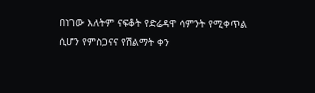በነገው እለትም ናፍቆት የድሬዳዋ ሳምንት የሚቀጥል ሲሆን የምስጋናና የሽልማት ቀን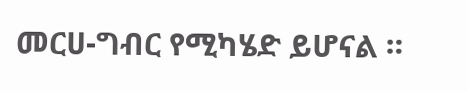መርሀ-ግብር የሚካሄድ ይሆናል ።